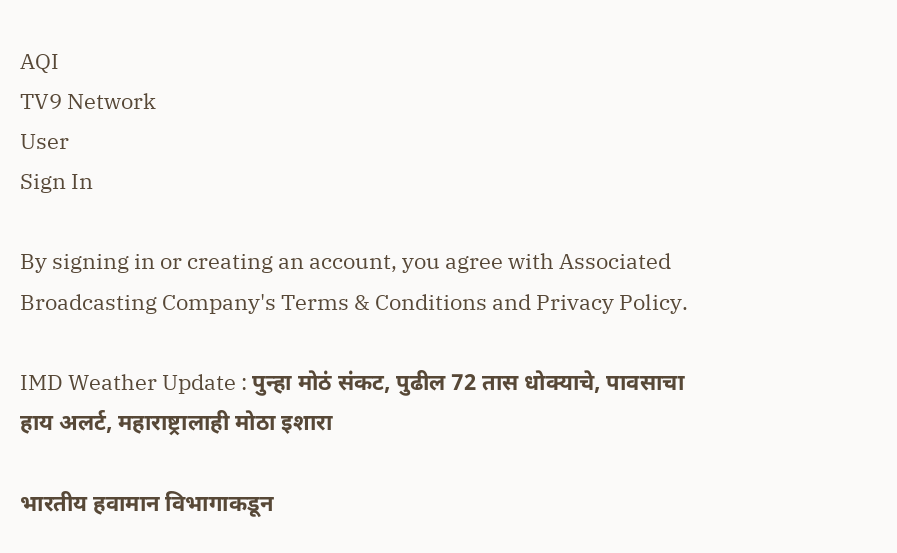AQI
TV9 Network
User
Sign In

By signing in or creating an account, you agree with Associated Broadcasting Company's Terms & Conditions and Privacy Policy.

IMD Weather Update : पुन्हा मोठं संकट, पुढील 72 तास धोक्याचे, पावसाचा हाय अलर्ट, महाराष्ट्रालाही मोठा इशारा

भारतीय हवामान विभागाकडून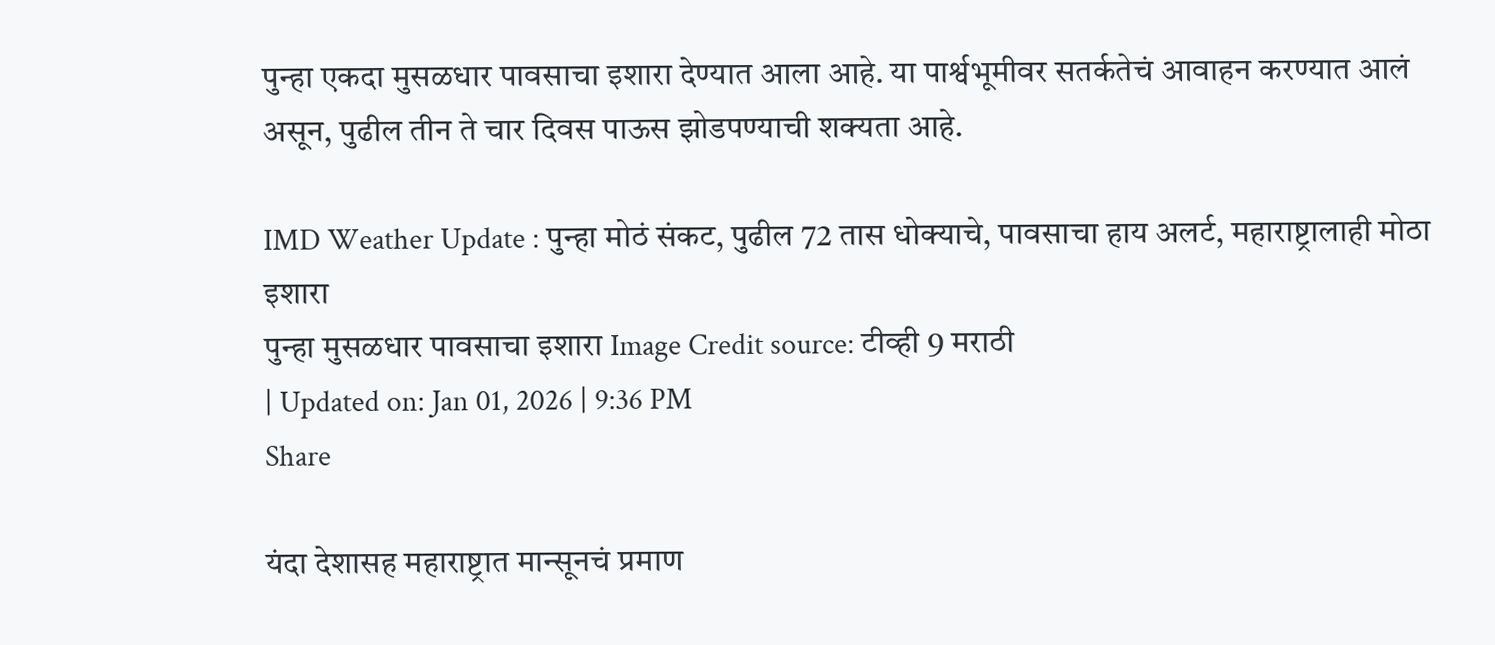पुन्हा एकदा मुसळधार पावसाचा इशारा देण्यात आला आहे. या पार्श्वभूमीवर सतर्कतेचं आवाहन करण्यात आलं असून, पुढील तीन ते चार दिवस पाऊस झोडपण्याची शक्यता आहे.

IMD Weather Update : पुन्हा मोठं संकट, पुढील 72 तास धोक्याचे, पावसाचा हाय अलर्ट, महाराष्ट्रालाही मोठा इशारा
पुन्हा मुसळधार पावसाचा इशारा Image Credit source: टीव्ही 9 मराठी
| Updated on: Jan 01, 2026 | 9:36 PM
Share

यंदा देशासह महाराष्ट्रात मान्सूनचं प्रमाण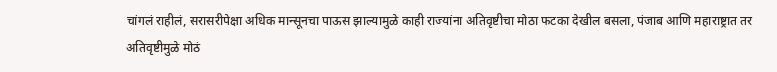चांगलं राहीलं, सरासरीपेक्षा अधिक मान्सूनचा पाऊस झाल्यामुळे काही राज्यांना अतिवृष्टीचा मोठा फटका देखील बसला, पंजाब आणि महाराष्ट्रात तर अतिवृष्टीमुळे मोठं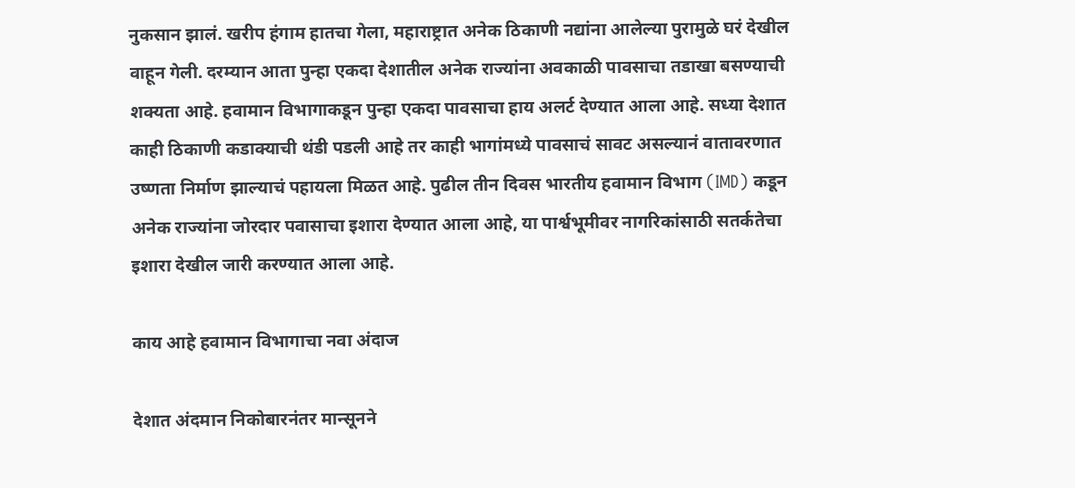नुकसान झालं. खरीप हंगाम हातचा गेला, महाराष्ट्रात अनेक ठिकाणी नद्यांना आलेल्या पुरामुळे घरं देखील वाहून गेली. दरम्यान आता पुन्हा एकदा देशातील अनेक राज्यांना अवकाळी पावसाचा तडाखा बसण्याची शक्यता आहे. हवामान विभागाकडून पुन्हा एकदा पावसाचा हाय अलर्ट देण्यात आला आहे. सध्या देशात काही ठिकाणी कडाक्याची थंडी पडली आहे तर काही भागांमध्ये पावसाचं सावट असल्यानं वातावरणात उष्णता निर्माण झाल्याचं पहायला मिळत आहे. पुढील तीन दिवस भारतीय हवामान विभाग (IMD) कडून अनेक राज्यांना जोरदार पवासाचा इशारा देण्यात आला आहे, या पार्श्वभूमीवर नागरिकांसाठी सतर्कतेचा इशारा देखील जारी करण्यात आला आहे.

काय आहे हवामान विभागाचा नवा अंदाज

देशात अंदमान निकोबारनंतर मान्सूनने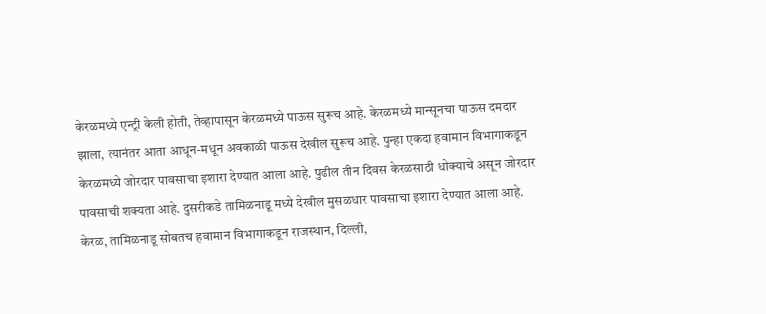केरळमध्ये एन्ट्री केली होती, तेव्हापासून केरळमध्ये पाऊस सुरूच आहे. केरळमध्ये मान्सूनचा पाऊस दमदार झाला, त्यानंतर आता आधून-मधून अवकाळी पाऊस देखील सुरूच आहे. पुन्हा एकदा हवामान विभागाकडून केरळमध्ये जोरदार पावसाचा इशारा देण्यात आला आहे. पुढील तीन दिवस केरळसाठी धोक्याचे असून जोरदार पावसाची शक्यता आहे. दुसरीकडे तामिळनाडू मध्ये देखील मुसळधार पावसाचा इशारा देण्यात आला आहे. केरळ, तामिळनाडू सोबतच हवामान विभागाकडून राजस्थान, दिल्ली,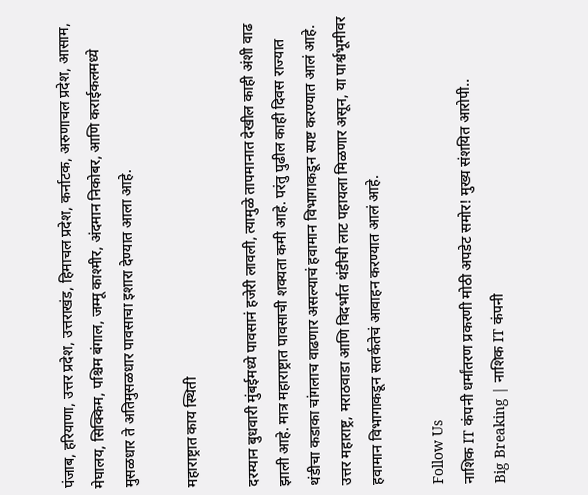पंजाब, हरियाणा, उत्तर प्रदेश, उत्तराखंड, हिमाचल प्रदेश, कर्नाटक, अरुणाचल प्रदेश, आसाम, मेघालय, सिक्किम, पश्चिम बंगाल, जम्मू काश्मीर, अंदमान निकोबर, आणि कराईकलमध्ये मुसळधार ते अतिमुसळधार पावसाचा इशारा देण्यात आला आहे.

महाराष्ट्रात काय स्थिती

दरम्यान बुधवारी मुंबईमध्ये पावसानं हजेरी लावली, त्यामुळे तापमानात देखील काही अंशी वाढ झाली आहे. मात्र महाराष्ट्रात पावसाची शक्यता कमी आहे. परंतु पुढील काही दिवस राज्यात थंडीचा कडाका चांगलाच वाढणार असल्याचं हवामान विभागाकडून स्पष्ट करण्यात आलं आहे. उत्तर महाराष्ट्र, मराठवाडा आणि विदर्भात थंडीची लाट पहायला मिळणार असून, या पार्श्वभूमीवर हवामान विभागाकडून सतर्कतेचं आवाहन करण्यात आलं आहे.

Follow Us
नाशिक IT कंपनी धर्मांतरण प्रकरणी मोठी अपडेट समोर! मुख्य संशयित आरोपी..
Big Breaking | नाशिक IT कंपनी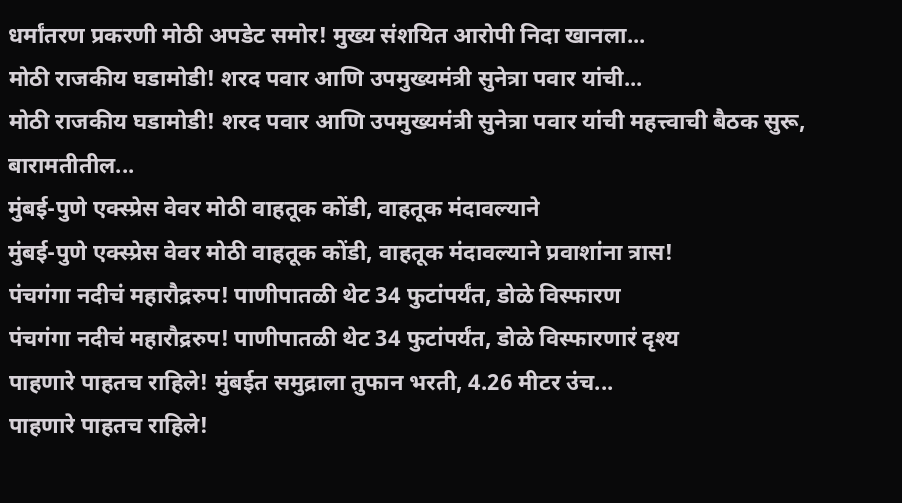धर्मांतरण प्रकरणी मोठी अपडेट समोर! मुख्य संशयित आरोपी निदा खानला...
मोठी राजकीय घडामोडी! शरद पवार आणि उपमुख्यमंत्री सुनेत्रा पवार यांची...
मोठी राजकीय घडामोडी! शरद पवार आणि उपमुख्यमंत्री सुनेत्रा पवार यांची महत्त्वाची बैठक सुरू, बारामतीतील...
मुंबई-पुणे एक्स्प्रेस वेवर मोठी वाहतूक कोंडी, वाहतूक मंदावल्याने
मुंबई-पुणे एक्स्प्रेस वेवर मोठी वाहतूक कोंडी, वाहतूक मंदावल्याने प्रवाशांना त्रास!
पंचगंगा नदीचं महारौद्ररुप! पाणीपातळी थेट 34 फुटांपर्यंत, डोळे विस्फारण
पंचगंगा नदीचं महारौद्ररुप! पाणीपातळी थेट 34 फुटांपर्यंत, डोळे विस्फारणारं दृश्य
पाहणारे पाहतच राहिले! मुंबईत समुद्राला तुफान भरती, 4.26 मीटर उंच...
पाहणारे पाहतच राहिले!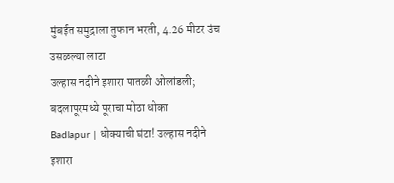मुंबईत समुद्राला तुफान भरती, 4.26 मीटर उंच उसळल्या लाटा
उल्हास नदीने इशारा पातळी ओलांडली; बदलापूरमध्ये पूराचा मोठा धोका
Badlapur | धोक्याची घंटा! उल्हास नदीने इशारा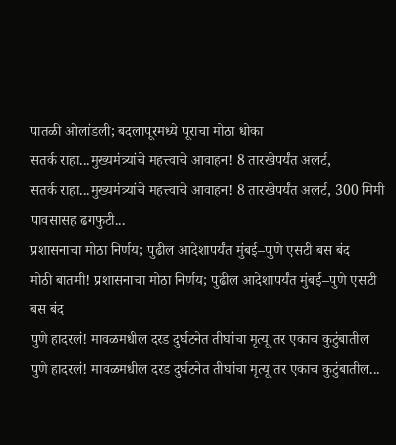पातळी ओलांडली; बदलापूरमध्ये पूराचा मोठा धोका
सतर्क राहा...मुख्यमंत्र्यांचे महत्त्वाचे आवाहन! 8 तारखेपर्यंत अलर्ट,
सतर्क राहा...मुख्यमंत्र्यांचे महत्त्वाचे आवाहन! 8 तारखेपर्यंत अलर्ट, 300 मिमी पावसासह ढगफुटी...
प्रशासनाचा मोठा निर्णय; पुढील आदेशापर्यंत मुंबई–पुणे एसटी बस बंद
मोठी बातमी! प्रशासनाचा मोठा निर्णय; पुढील आदेशापर्यंत मुंबई–पुणे एसटी बस बंद
पुणे हादरलं! मावळमधील दरड दुर्घटनेत तीघांचा मृत्यू तर एकाच कुटुंबातील
पुणे हादरलं! मावळमधील दरड दुर्घटनेत तीघांचा मृत्यू तर एकाच कुटुंबातील...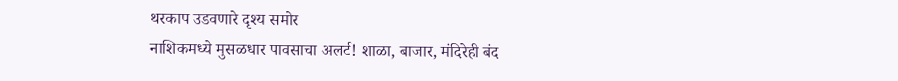थरकाप उडवणारे दृश्य समोर
नाशिकमध्ये मुसळधार पावसाचा अलर्ट! शाळा, बाजार, मंदिरेही बंद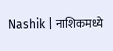Nashik | नाशिकमध्ये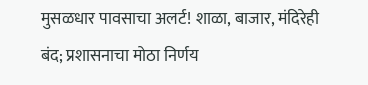मुसळधार पावसाचा अलर्ट! शाळा, बाजार, मंदिरेही बंद; प्रशासनाचा मोठा निर्णय